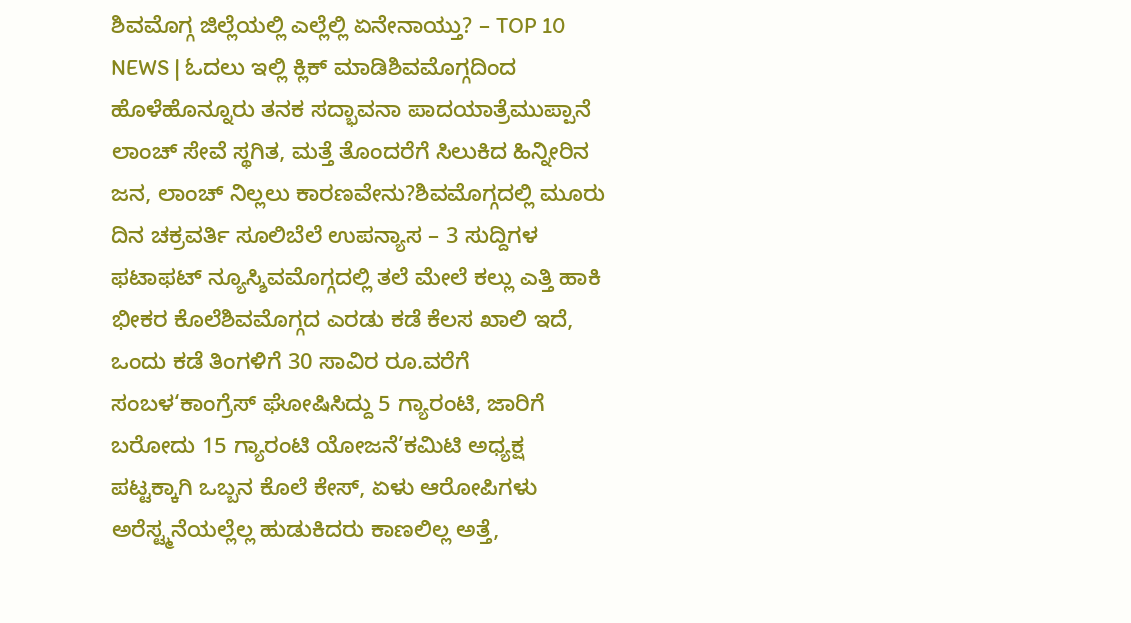ಶಿವಮೊಗ್ಗ ಜಿಲ್ಲೆಯಲ್ಲಿ ಎಲ್ಲೆಲ್ಲಿ ಏನೇನಾಯ್ತು? – TOP 10 NEWS | ಓದಲು ಇಲ್ಲಿ ಕ್ಲಿಕ್ ಮಾಡಿಶಿವಮೊಗ್ಗದಿಂದ ಹೊಳೆಹೊನ್ನೂರು ತನಕ ಸದ್ಭಾವನಾ ಪಾದಯಾತ್ರೆಮುಪ್ಪಾನೆ ಲಾಂಚ್ ಸೇವೆ ಸ್ಥಗಿತ, ಮತ್ತೆ ತೊಂದರೆಗೆ ಸಿಲುಕಿದ ಹಿನ್ನೀರಿನ ಜನ, ಲಾಂಚ್ ನಿಲ್ಲಲು ಕಾರಣವೇನು?ಶಿವಮೊಗ್ಗದಲ್ಲಿ ಮೂರು ದಿನ ಚಕ್ರವರ್ತಿ ಸೂಲಿಬೆಲೆ ಉಪನ್ಯಾಸ – 3 ಸುದ್ದಿಗಳ ಫಟಾಫಟ್ ನ್ಯೂಸ್ಶಿವಮೊಗ್ಗದಲ್ಲಿ ತಲೆ ಮೇಲೆ ಕಲ್ಲು ಎತ್ತಿ ಹಾಕಿ ಭೀಕರ ಕೊಲೆಶಿವಮೊಗ್ಗದ ಎರಡು ಕಡೆ ಕೆಲಸ ಖಾಲಿ ಇದೆ, ಒಂದು ಕಡೆ ತಿಂಗಳಿಗೆ 30 ಸಾವಿರ ರೂ.ವರೆಗೆ ಸಂಬಳ‘ಕಾಂಗ್ರೆಸ್ ಘೋಷಿಸಿದ್ದು 5 ಗ್ಯಾರಂಟಿ, ಜಾರಿಗೆ ಬರೋದು 15 ಗ್ಯಾರಂಟಿ ಯೋಜನೆ’ಕಮಿಟಿ ಅಧ್ಯಕ್ಷ ಪಟ್ಟಕ್ಕಾಗಿ ಒಬ್ಬನ ಕೊಲೆ ಕೇಸ್, ಏಳು ಆರೋಪಿಗಳು ಅರೆಸ್ಟ್ಮನೆಯಲ್ಲೆಲ್ಲ ಹುಡುಕಿದರು ಕಾಣಲಿಲ್ಲ ಅತ್ತೆ,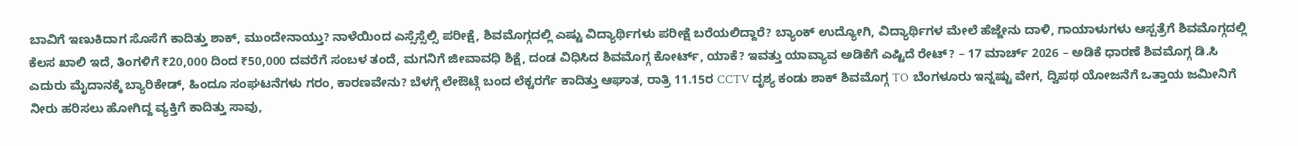ಬಾವಿಗೆ ಇಣುಕಿದಾಗ ಸೊಸೆಗೆ ಕಾದಿತ್ತು ಶಾಕ್, ಮುಂದೇನಾಯ್ತು? ನಾಳೆಯಿಂದ ಎಸ್ಸೆಸ್ಸೆಲ್ಸಿ ಪರೀಕ್ಷೆ, ಶಿವಮೊಗ್ಗದಲ್ಲಿ ಎಷ್ಟು ವಿದ್ಯಾರ್ಥಿಗಳು ಪರೀಕ್ಷೆ ಬರೆಯಲಿದ್ದಾರೆ? ಬ್ಯಾಂಕ್ ಉದ್ಯೋಗಿ, ವಿದ್ಯಾರ್ಥಿಗಳ ಮೇಲೆ ಹೆಜ್ಜೇನು ದಾಳಿ, ಗಾಯಾಳುಗಳು ಆಸ್ಪತ್ರೆಗೆ ಶಿವಮೊಗ್ಗದಲ್ಲಿ ಕೆಲಸ ಖಾಲಿ ಇದೆ, ತಿಂಗಳಿಗೆ ₹20,000 ದಿಂದ ₹50,000 ದವರೆಗೆ ಸಂಬಳ ತಂದೆ, ಮಗನಿಗೆ ಜೀವಾವಧಿ ಶಿಕ್ಷೆ, ದಂಡ ವಿಧಿಸಿದ ಶಿವಮೊಗ್ಗ ಕೋರ್ಟ್, ಯಾಕೆ? ಇವತ್ತು ಯಾವ್ಯಾವ ಅಡಿಕೆಗೆ ಎಷ್ಟಿದೆ ರೇಟ್? – 17 ಮಾರ್ಚ್ 2026 – ಅಡಿಕೆ ಧಾರಣೆ ಶಿವಮೊಗ್ಗ ಡಿ.ಸಿ ಎದುರು ಮೈದಾನಕ್ಕೆ ಬ್ಯಾರಿಕೇಡ್, ಹಿಂದೂ ಸಂಘಟನೆಗಳು ಗರಂ, ಕಾರಣವೇನು? ಬೆಳಗ್ಗೆ ಲೇಔಟ್ಗೆ ಬಂದ ಲೆಕ್ಚರರ್ಗೆ ಕಾದಿತ್ತು ಆಘಾತ, ರಾತ್ರಿ 11.15ರ CCTV ದೃಶ್ಯ ಕಂಡು ಶಾಕ್ ಶಿವಮೊಗ್ಗ TO ಬೆಂಗಳೂರು ಇನ್ನಷ್ಟು ವೇಗ, ದ್ವಿಪಥ ಯೋಜನೆಗೆ ಒತ್ತಾಯ ಜಮೀನಿಗೆ ನೀರು ಹರಿಸಲು ಹೋಗಿದ್ದ ವ್ಯಕ್ತಿಗೆ ಕಾದಿತ್ತು ಸಾವು,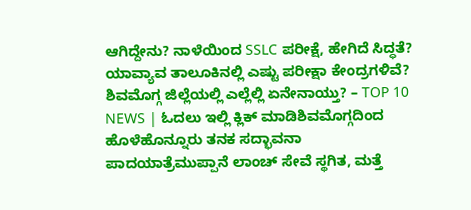ಆಗಿದ್ದೇನು? ನಾಳೆಯಿಂದ SSLC ಪರೀಕ್ಷೆ, ಹೇಗಿದೆ ಸಿದ್ಧತೆ? ಯಾವ್ಯಾವ ತಾಲೂಕಿನಲ್ಲಿ ಎಷ್ಟು ಪರೀಕ್ಷಾ ಕೇಂದ್ರಗಳಿವೆ?
ಶಿವಮೊಗ್ಗ ಜಿಲ್ಲೆಯಲ್ಲಿ ಎಲ್ಲೆಲ್ಲಿ ಏನೇನಾಯ್ತು? – TOP 10 NEWS | ಓದಲು ಇಲ್ಲಿ ಕ್ಲಿಕ್ ಮಾಡಿಶಿವಮೊಗ್ಗದಿಂದ ಹೊಳೆಹೊನ್ನೂರು ತನಕ ಸದ್ಭಾವನಾ ಪಾದಯಾತ್ರೆಮುಪ್ಪಾನೆ ಲಾಂಚ್ ಸೇವೆ ಸ್ಥಗಿತ, ಮತ್ತೆ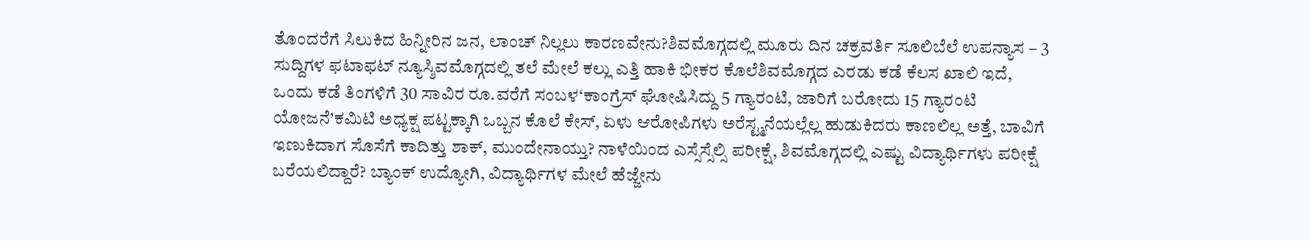ತೊಂದರೆಗೆ ಸಿಲುಕಿದ ಹಿನ್ನೀರಿನ ಜನ, ಲಾಂಚ್ ನಿಲ್ಲಲು ಕಾರಣವೇನು?ಶಿವಮೊಗ್ಗದಲ್ಲಿ ಮೂರು ದಿನ ಚಕ್ರವರ್ತಿ ಸೂಲಿಬೆಲೆ ಉಪನ್ಯಾಸ – 3 ಸುದ್ದಿಗಳ ಫಟಾಫಟ್ ನ್ಯೂಸ್ಶಿವಮೊಗ್ಗದಲ್ಲಿ ತಲೆ ಮೇಲೆ ಕಲ್ಲು ಎತ್ತಿ ಹಾಕಿ ಭೀಕರ ಕೊಲೆಶಿವಮೊಗ್ಗದ ಎರಡು ಕಡೆ ಕೆಲಸ ಖಾಲಿ ಇದೆ, ಒಂದು ಕಡೆ ತಿಂಗಳಿಗೆ 30 ಸಾವಿರ ರೂ.ವರೆಗೆ ಸಂಬಳ‘ಕಾಂಗ್ರೆಸ್ ಘೋಷಿಸಿದ್ದು 5 ಗ್ಯಾರಂಟಿ, ಜಾರಿಗೆ ಬರೋದು 15 ಗ್ಯಾರಂಟಿ ಯೋಜನೆ’ಕಮಿಟಿ ಅಧ್ಯಕ್ಷ ಪಟ್ಟಕ್ಕಾಗಿ ಒಬ್ಬನ ಕೊಲೆ ಕೇಸ್, ಏಳು ಆರೋಪಿಗಳು ಅರೆಸ್ಟ್ಮನೆಯಲ್ಲೆಲ್ಲ ಹುಡುಕಿದರು ಕಾಣಲಿಲ್ಲ ಅತ್ತೆ, ಬಾವಿಗೆ ಇಣುಕಿದಾಗ ಸೊಸೆಗೆ ಕಾದಿತ್ತು ಶಾಕ್, ಮುಂದೇನಾಯ್ತು? ನಾಳೆಯಿಂದ ಎಸ್ಸೆಸ್ಸೆಲ್ಸಿ ಪರೀಕ್ಷೆ, ಶಿವಮೊಗ್ಗದಲ್ಲಿ ಎಷ್ಟು ವಿದ್ಯಾರ್ಥಿಗಳು ಪರೀಕ್ಷೆ ಬರೆಯಲಿದ್ದಾರೆ? ಬ್ಯಾಂಕ್ ಉದ್ಯೋಗಿ, ವಿದ್ಯಾರ್ಥಿಗಳ ಮೇಲೆ ಹೆಜ್ಜೇನು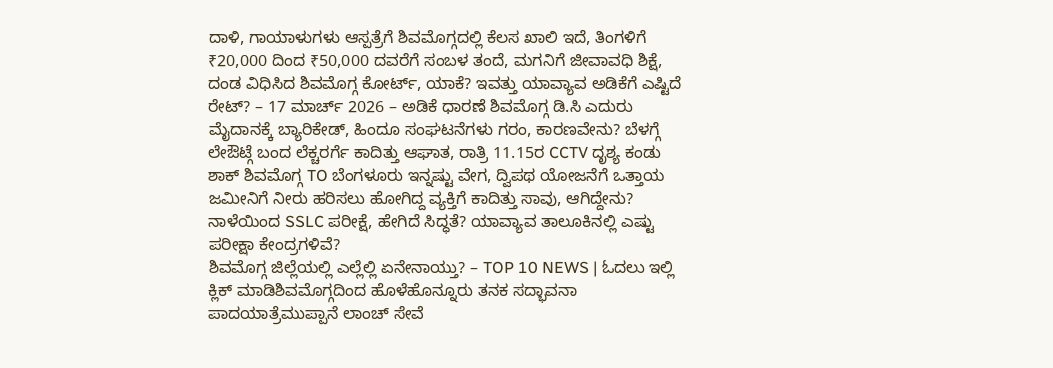ದಾಳಿ, ಗಾಯಾಳುಗಳು ಆಸ್ಪತ್ರೆಗೆ ಶಿವಮೊಗ್ಗದಲ್ಲಿ ಕೆಲಸ ಖಾಲಿ ಇದೆ, ತಿಂಗಳಿಗೆ ₹20,000 ದಿಂದ ₹50,000 ದವರೆಗೆ ಸಂಬಳ ತಂದೆ, ಮಗನಿಗೆ ಜೀವಾವಧಿ ಶಿಕ್ಷೆ, ದಂಡ ವಿಧಿಸಿದ ಶಿವಮೊಗ್ಗ ಕೋರ್ಟ್, ಯಾಕೆ? ಇವತ್ತು ಯಾವ್ಯಾವ ಅಡಿಕೆಗೆ ಎಷ್ಟಿದೆ ರೇಟ್? – 17 ಮಾರ್ಚ್ 2026 – ಅಡಿಕೆ ಧಾರಣೆ ಶಿವಮೊಗ್ಗ ಡಿ.ಸಿ ಎದುರು ಮೈದಾನಕ್ಕೆ ಬ್ಯಾರಿಕೇಡ್, ಹಿಂದೂ ಸಂಘಟನೆಗಳು ಗರಂ, ಕಾರಣವೇನು? ಬೆಳಗ್ಗೆ ಲೇಔಟ್ಗೆ ಬಂದ ಲೆಕ್ಚರರ್ಗೆ ಕಾದಿತ್ತು ಆಘಾತ, ರಾತ್ರಿ 11.15ರ CCTV ದೃಶ್ಯ ಕಂಡು ಶಾಕ್ ಶಿವಮೊಗ್ಗ TO ಬೆಂಗಳೂರು ಇನ್ನಷ್ಟು ವೇಗ, ದ್ವಿಪಥ ಯೋಜನೆಗೆ ಒತ್ತಾಯ ಜಮೀನಿಗೆ ನೀರು ಹರಿಸಲು ಹೋಗಿದ್ದ ವ್ಯಕ್ತಿಗೆ ಕಾದಿತ್ತು ಸಾವು, ಆಗಿದ್ದೇನು? ನಾಳೆಯಿಂದ SSLC ಪರೀಕ್ಷೆ, ಹೇಗಿದೆ ಸಿದ್ಧತೆ? ಯಾವ್ಯಾವ ತಾಲೂಕಿನಲ್ಲಿ ಎಷ್ಟು ಪರೀಕ್ಷಾ ಕೇಂದ್ರಗಳಿವೆ?
ಶಿವಮೊಗ್ಗ ಜಿಲ್ಲೆಯಲ್ಲಿ ಎಲ್ಲೆಲ್ಲಿ ಏನೇನಾಯ್ತು? – TOP 10 NEWS | ಓದಲು ಇಲ್ಲಿ ಕ್ಲಿಕ್ ಮಾಡಿಶಿವಮೊಗ್ಗದಿಂದ ಹೊಳೆಹೊನ್ನೂರು ತನಕ ಸದ್ಭಾವನಾ ಪಾದಯಾತ್ರೆಮುಪ್ಪಾನೆ ಲಾಂಚ್ ಸೇವೆ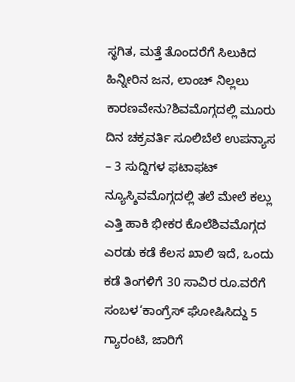ಸ್ಥಗಿತ, ಮತ್ತೆ ತೊಂದರೆಗೆ ಸಿಲುಕಿದ ಹಿನ್ನೀರಿನ ಜನ, ಲಾಂಚ್ ನಿಲ್ಲಲು ಕಾರಣವೇನು?ಶಿವಮೊಗ್ಗದಲ್ಲಿ ಮೂರು ದಿನ ಚಕ್ರವರ್ತಿ ಸೂಲಿಬೆಲೆ ಉಪನ್ಯಾಸ – 3 ಸುದ್ದಿಗಳ ಫಟಾಫಟ್ ನ್ಯೂಸ್ಶಿವಮೊಗ್ಗದಲ್ಲಿ ತಲೆ ಮೇಲೆ ಕಲ್ಲು ಎತ್ತಿ ಹಾಕಿ ಭೀಕರ ಕೊಲೆಶಿವಮೊಗ್ಗದ ಎರಡು ಕಡೆ ಕೆಲಸ ಖಾಲಿ ಇದೆ, ಒಂದು ಕಡೆ ತಿಂಗಳಿಗೆ 30 ಸಾವಿರ ರೂ.ವರೆಗೆ ಸಂಬಳ‘ಕಾಂಗ್ರೆಸ್ ಘೋಷಿಸಿದ್ದು 5 ಗ್ಯಾರಂಟಿ, ಜಾರಿಗೆ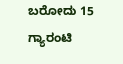ಬರೋದು 15 ಗ್ಯಾರಂಟಿ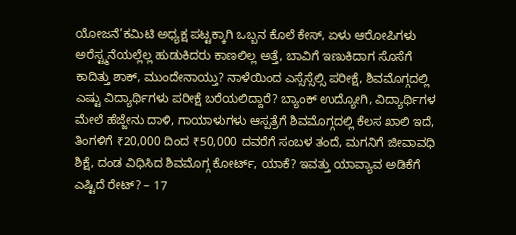ಯೋಜನೆ’ಕಮಿಟಿ ಅಧ್ಯಕ್ಷ ಪಟ್ಟಕ್ಕಾಗಿ ಒಬ್ಬನ ಕೊಲೆ ಕೇಸ್, ಏಳು ಆರೋಪಿಗಳು ಅರೆಸ್ಟ್ಮನೆಯಲ್ಲೆಲ್ಲ ಹುಡುಕಿದರು ಕಾಣಲಿಲ್ಲ ಅತ್ತೆ, ಬಾವಿಗೆ ಇಣುಕಿದಾಗ ಸೊಸೆಗೆ ಕಾದಿತ್ತು ಶಾಕ್, ಮುಂದೇನಾಯ್ತು? ನಾಳೆಯಿಂದ ಎಸ್ಸೆಸ್ಸೆಲ್ಸಿ ಪರೀಕ್ಷೆ, ಶಿವಮೊಗ್ಗದಲ್ಲಿ ಎಷ್ಟು ವಿದ್ಯಾರ್ಥಿಗಳು ಪರೀಕ್ಷೆ ಬರೆಯಲಿದ್ದಾರೆ? ಬ್ಯಾಂಕ್ ಉದ್ಯೋಗಿ, ವಿದ್ಯಾರ್ಥಿಗಳ ಮೇಲೆ ಹೆಜ್ಜೇನು ದಾಳಿ, ಗಾಯಾಳುಗಳು ಆಸ್ಪತ್ರೆಗೆ ಶಿವಮೊಗ್ಗದಲ್ಲಿ ಕೆಲಸ ಖಾಲಿ ಇದೆ, ತಿಂಗಳಿಗೆ ₹20,000 ದಿಂದ ₹50,000 ದವರೆಗೆ ಸಂಬಳ ತಂದೆ, ಮಗನಿಗೆ ಜೀವಾವಧಿ ಶಿಕ್ಷೆ, ದಂಡ ವಿಧಿಸಿದ ಶಿವಮೊಗ್ಗ ಕೋರ್ಟ್, ಯಾಕೆ? ಇವತ್ತು ಯಾವ್ಯಾವ ಅಡಿಕೆಗೆ ಎಷ್ಟಿದೆ ರೇಟ್? – 17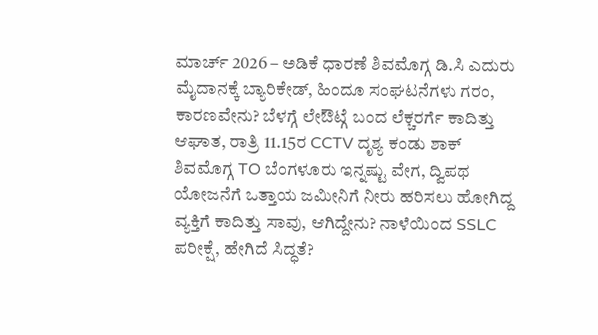ಮಾರ್ಚ್ 2026 – ಅಡಿಕೆ ಧಾರಣೆ ಶಿವಮೊಗ್ಗ ಡಿ.ಸಿ ಎದುರು ಮೈದಾನಕ್ಕೆ ಬ್ಯಾರಿಕೇಡ್, ಹಿಂದೂ ಸಂಘಟನೆಗಳು ಗರಂ, ಕಾರಣವೇನು? ಬೆಳಗ್ಗೆ ಲೇಔಟ್ಗೆ ಬಂದ ಲೆಕ್ಚರರ್ಗೆ ಕಾದಿತ್ತು ಆಘಾತ, ರಾತ್ರಿ 11.15ರ CCTV ದೃಶ್ಯ ಕಂಡು ಶಾಕ್ ಶಿವಮೊಗ್ಗ TO ಬೆಂಗಳೂರು ಇನ್ನಷ್ಟು ವೇಗ, ದ್ವಿಪಥ ಯೋಜನೆಗೆ ಒತ್ತಾಯ ಜಮೀನಿಗೆ ನೀರು ಹರಿಸಲು ಹೋಗಿದ್ದ ವ್ಯಕ್ತಿಗೆ ಕಾದಿತ್ತು ಸಾವು, ಆಗಿದ್ದೇನು? ನಾಳೆಯಿಂದ SSLC ಪರೀಕ್ಷೆ, ಹೇಗಿದೆ ಸಿದ್ಧತೆ?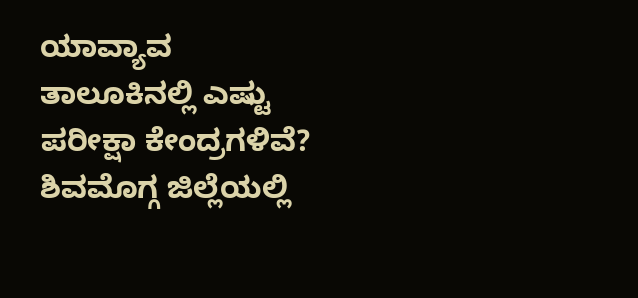ಯಾವ್ಯಾವ ತಾಲೂಕಿನಲ್ಲಿ ಎಷ್ಟು ಪರೀಕ್ಷಾ ಕೇಂದ್ರಗಳಿವೆ?
ಶಿವಮೊಗ್ಗ ಜಿಲ್ಲೆಯಲ್ಲಿ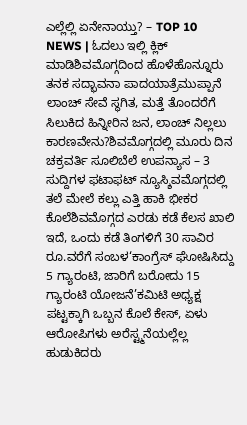ಎಲ್ಲೆಲ್ಲಿ ಏನೇನಾಯ್ತು? – TOP 10 NEWS | ಓದಲು ಇಲ್ಲಿ ಕ್ಲಿಕ್ ಮಾಡಿಶಿವಮೊಗ್ಗದಿಂದ ಹೊಳೆಹೊನ್ನೂರು ತನಕ ಸದ್ಭಾವನಾ ಪಾದಯಾತ್ರೆಮುಪ್ಪಾನೆ ಲಾಂಚ್ ಸೇವೆ ಸ್ಥಗಿತ, ಮತ್ತೆ ತೊಂದರೆಗೆ ಸಿಲುಕಿದ ಹಿನ್ನೀರಿನ ಜನ, ಲಾಂಚ್ ನಿಲ್ಲಲು ಕಾರಣವೇನು?ಶಿವಮೊಗ್ಗದಲ್ಲಿ ಮೂರು ದಿನ ಚಕ್ರವರ್ತಿ ಸೂಲಿಬೆಲೆ ಉಪನ್ಯಾಸ – 3 ಸುದ್ದಿಗಳ ಫಟಾಫಟ್ ನ್ಯೂಸ್ಶಿವಮೊಗ್ಗದಲ್ಲಿ ತಲೆ ಮೇಲೆ ಕಲ್ಲು ಎತ್ತಿ ಹಾಕಿ ಭೀಕರ ಕೊಲೆಶಿವಮೊಗ್ಗದ ಎರಡು ಕಡೆ ಕೆಲಸ ಖಾಲಿ ಇದೆ, ಒಂದು ಕಡೆ ತಿಂಗಳಿಗೆ 30 ಸಾವಿರ ರೂ.ವರೆಗೆ ಸಂಬಳ‘ಕಾಂಗ್ರೆಸ್ ಘೋಷಿಸಿದ್ದು 5 ಗ್ಯಾರಂಟಿ, ಜಾರಿಗೆ ಬರೋದು 15 ಗ್ಯಾರಂಟಿ ಯೋಜನೆ’ಕಮಿಟಿ ಅಧ್ಯಕ್ಷ ಪಟ್ಟಕ್ಕಾಗಿ ಒಬ್ಬನ ಕೊಲೆ ಕೇಸ್, ಏಳು ಆರೋಪಿಗಳು ಅರೆಸ್ಟ್ಮನೆಯಲ್ಲೆಲ್ಲ ಹುಡುಕಿದರು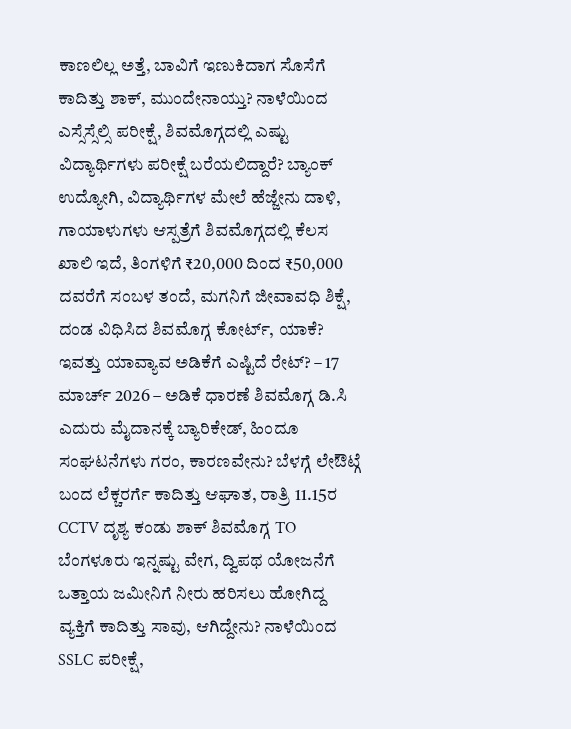ಕಾಣಲಿಲ್ಲ ಅತ್ತೆ, ಬಾವಿಗೆ ಇಣುಕಿದಾಗ ಸೊಸೆಗೆ ಕಾದಿತ್ತು ಶಾಕ್, ಮುಂದೇನಾಯ್ತು? ನಾಳೆಯಿಂದ ಎಸ್ಸೆಸ್ಸೆಲ್ಸಿ ಪರೀಕ್ಷೆ, ಶಿವಮೊಗ್ಗದಲ್ಲಿ ಎಷ್ಟು ವಿದ್ಯಾರ್ಥಿಗಳು ಪರೀಕ್ಷೆ ಬರೆಯಲಿದ್ದಾರೆ? ಬ್ಯಾಂಕ್ ಉದ್ಯೋಗಿ, ವಿದ್ಯಾರ್ಥಿಗಳ ಮೇಲೆ ಹೆಜ್ಜೇನು ದಾಳಿ, ಗಾಯಾಳುಗಳು ಆಸ್ಪತ್ರೆಗೆ ಶಿವಮೊಗ್ಗದಲ್ಲಿ ಕೆಲಸ ಖಾಲಿ ಇದೆ, ತಿಂಗಳಿಗೆ ₹20,000 ದಿಂದ ₹50,000 ದವರೆಗೆ ಸಂಬಳ ತಂದೆ, ಮಗನಿಗೆ ಜೀವಾವಧಿ ಶಿಕ್ಷೆ, ದಂಡ ವಿಧಿಸಿದ ಶಿವಮೊಗ್ಗ ಕೋರ್ಟ್, ಯಾಕೆ? ಇವತ್ತು ಯಾವ್ಯಾವ ಅಡಿಕೆಗೆ ಎಷ್ಟಿದೆ ರೇಟ್? – 17 ಮಾರ್ಚ್ 2026 – ಅಡಿಕೆ ಧಾರಣೆ ಶಿವಮೊಗ್ಗ ಡಿ.ಸಿ ಎದುರು ಮೈದಾನಕ್ಕೆ ಬ್ಯಾರಿಕೇಡ್, ಹಿಂದೂ ಸಂಘಟನೆಗಳು ಗರಂ, ಕಾರಣವೇನು? ಬೆಳಗ್ಗೆ ಲೇಔಟ್ಗೆ ಬಂದ ಲೆಕ್ಚರರ್ಗೆ ಕಾದಿತ್ತು ಆಘಾತ, ರಾತ್ರಿ 11.15ರ CCTV ದೃಶ್ಯ ಕಂಡು ಶಾಕ್ ಶಿವಮೊಗ್ಗ TO ಬೆಂಗಳೂರು ಇನ್ನಷ್ಟು ವೇಗ, ದ್ವಿಪಥ ಯೋಜನೆಗೆ ಒತ್ತಾಯ ಜಮೀನಿಗೆ ನೀರು ಹರಿಸಲು ಹೋಗಿದ್ದ ವ್ಯಕ್ತಿಗೆ ಕಾದಿತ್ತು ಸಾವು, ಆಗಿದ್ದೇನು? ನಾಳೆಯಿಂದ SSLC ಪರೀಕ್ಷೆ,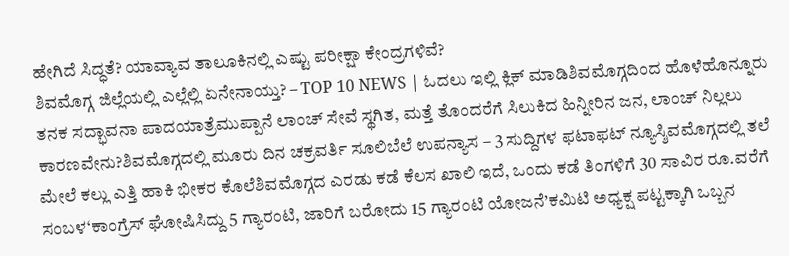ಹೇಗಿದೆ ಸಿದ್ಧತೆ? ಯಾವ್ಯಾವ ತಾಲೂಕಿನಲ್ಲಿ ಎಷ್ಟು ಪರೀಕ್ಷಾ ಕೇಂದ್ರಗಳಿವೆ?
ಶಿವಮೊಗ್ಗ ಜಿಲ್ಲೆಯಲ್ಲಿ ಎಲ್ಲೆಲ್ಲಿ ಏನೇನಾಯ್ತು? – TOP 10 NEWS | ಓದಲು ಇಲ್ಲಿ ಕ್ಲಿಕ್ ಮಾಡಿಶಿವಮೊಗ್ಗದಿಂದ ಹೊಳೆಹೊನ್ನೂರು ತನಕ ಸದ್ಭಾವನಾ ಪಾದಯಾತ್ರೆಮುಪ್ಪಾನೆ ಲಾಂಚ್ ಸೇವೆ ಸ್ಥಗಿತ, ಮತ್ತೆ ತೊಂದರೆಗೆ ಸಿಲುಕಿದ ಹಿನ್ನೀರಿನ ಜನ, ಲಾಂಚ್ ನಿಲ್ಲಲು ಕಾರಣವೇನು?ಶಿವಮೊಗ್ಗದಲ್ಲಿ ಮೂರು ದಿನ ಚಕ್ರವರ್ತಿ ಸೂಲಿಬೆಲೆ ಉಪನ್ಯಾಸ – 3 ಸುದ್ದಿಗಳ ಫಟಾಫಟ್ ನ್ಯೂಸ್ಶಿವಮೊಗ್ಗದಲ್ಲಿ ತಲೆ ಮೇಲೆ ಕಲ್ಲು ಎತ್ತಿ ಹಾಕಿ ಭೀಕರ ಕೊಲೆಶಿವಮೊಗ್ಗದ ಎರಡು ಕಡೆ ಕೆಲಸ ಖಾಲಿ ಇದೆ, ಒಂದು ಕಡೆ ತಿಂಗಳಿಗೆ 30 ಸಾವಿರ ರೂ.ವರೆಗೆ ಸಂಬಳ‘ಕಾಂಗ್ರೆಸ್ ಘೋಷಿಸಿದ್ದು 5 ಗ್ಯಾರಂಟಿ, ಜಾರಿಗೆ ಬರೋದು 15 ಗ್ಯಾರಂಟಿ ಯೋಜನೆ’ಕಮಿಟಿ ಅಧ್ಯಕ್ಷ ಪಟ್ಟಕ್ಕಾಗಿ ಒಬ್ಬನ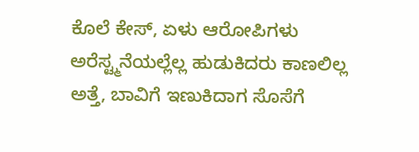ಕೊಲೆ ಕೇಸ್, ಏಳು ಆರೋಪಿಗಳು ಅರೆಸ್ಟ್ಮನೆಯಲ್ಲೆಲ್ಲ ಹುಡುಕಿದರು ಕಾಣಲಿಲ್ಲ ಅತ್ತೆ, ಬಾವಿಗೆ ಇಣುಕಿದಾಗ ಸೊಸೆಗೆ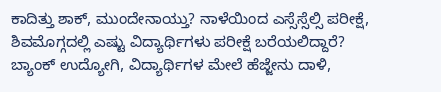ಕಾದಿತ್ತು ಶಾಕ್, ಮುಂದೇನಾಯ್ತು? ನಾಳೆಯಿಂದ ಎಸ್ಸೆಸ್ಸೆಲ್ಸಿ ಪರೀಕ್ಷೆ, ಶಿವಮೊಗ್ಗದಲ್ಲಿ ಎಷ್ಟು ವಿದ್ಯಾರ್ಥಿಗಳು ಪರೀಕ್ಷೆ ಬರೆಯಲಿದ್ದಾರೆ? ಬ್ಯಾಂಕ್ ಉದ್ಯೋಗಿ, ವಿದ್ಯಾರ್ಥಿಗಳ ಮೇಲೆ ಹೆಜ್ಜೇನು ದಾಳಿ,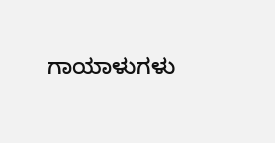ಗಾಯಾಳುಗಳು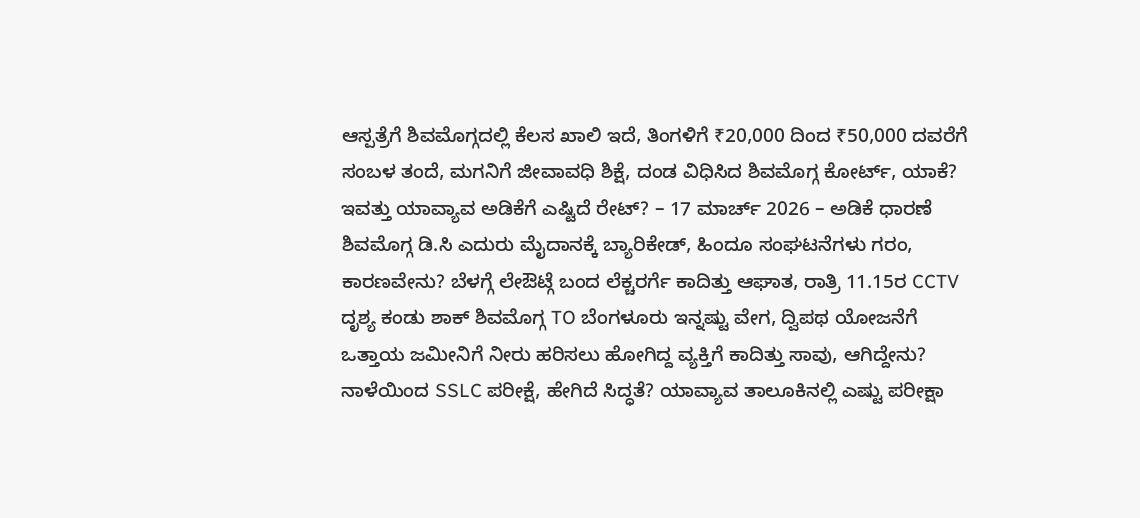ಆಸ್ಪತ್ರೆಗೆ ಶಿವಮೊಗ್ಗದಲ್ಲಿ ಕೆಲಸ ಖಾಲಿ ಇದೆ, ತಿಂಗಳಿಗೆ ₹20,000 ದಿಂದ ₹50,000 ದವರೆಗೆ ಸಂಬಳ ತಂದೆ, ಮಗನಿಗೆ ಜೀವಾವಧಿ ಶಿಕ್ಷೆ, ದಂಡ ವಿಧಿಸಿದ ಶಿವಮೊಗ್ಗ ಕೋರ್ಟ್, ಯಾಕೆ? ಇವತ್ತು ಯಾವ್ಯಾವ ಅಡಿಕೆಗೆ ಎಷ್ಟಿದೆ ರೇಟ್? – 17 ಮಾರ್ಚ್ 2026 – ಅಡಿಕೆ ಧಾರಣೆ ಶಿವಮೊಗ್ಗ ಡಿ.ಸಿ ಎದುರು ಮೈದಾನಕ್ಕೆ ಬ್ಯಾರಿಕೇಡ್, ಹಿಂದೂ ಸಂಘಟನೆಗಳು ಗರಂ, ಕಾರಣವೇನು? ಬೆಳಗ್ಗೆ ಲೇಔಟ್ಗೆ ಬಂದ ಲೆಕ್ಚರರ್ಗೆ ಕಾದಿತ್ತು ಆಘಾತ, ರಾತ್ರಿ 11.15ರ CCTV ದೃಶ್ಯ ಕಂಡು ಶಾಕ್ ಶಿವಮೊಗ್ಗ TO ಬೆಂಗಳೂರು ಇನ್ನಷ್ಟು ವೇಗ, ದ್ವಿಪಥ ಯೋಜನೆಗೆ ಒತ್ತಾಯ ಜಮೀನಿಗೆ ನೀರು ಹರಿಸಲು ಹೋಗಿದ್ದ ವ್ಯಕ್ತಿಗೆ ಕಾದಿತ್ತು ಸಾವು, ಆಗಿದ್ದೇನು? ನಾಳೆಯಿಂದ SSLC ಪರೀಕ್ಷೆ, ಹೇಗಿದೆ ಸಿದ್ಧತೆ? ಯಾವ್ಯಾವ ತಾಲೂಕಿನಲ್ಲಿ ಎಷ್ಟು ಪರೀಕ್ಷಾ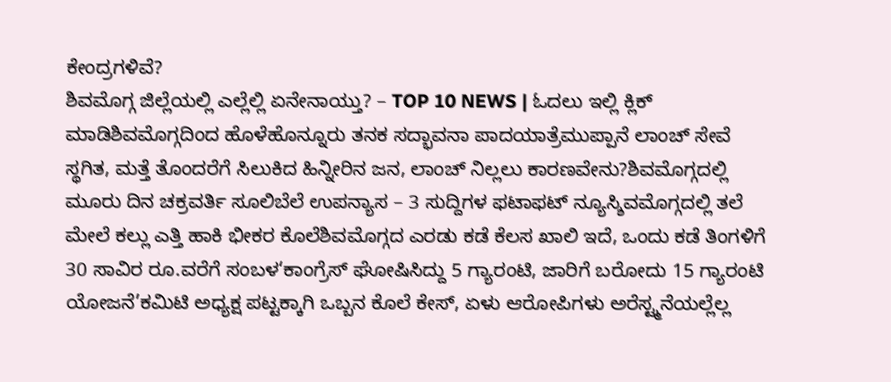ಕೇಂದ್ರಗಳಿವೆ?
ಶಿವಮೊಗ್ಗ ಜಿಲ್ಲೆಯಲ್ಲಿ ಎಲ್ಲೆಲ್ಲಿ ಏನೇನಾಯ್ತು? – TOP 10 NEWS | ಓದಲು ಇಲ್ಲಿ ಕ್ಲಿಕ್ ಮಾಡಿಶಿವಮೊಗ್ಗದಿಂದ ಹೊಳೆಹೊನ್ನೂರು ತನಕ ಸದ್ಭಾವನಾ ಪಾದಯಾತ್ರೆಮುಪ್ಪಾನೆ ಲಾಂಚ್ ಸೇವೆ ಸ್ಥಗಿತ, ಮತ್ತೆ ತೊಂದರೆಗೆ ಸಿಲುಕಿದ ಹಿನ್ನೀರಿನ ಜನ, ಲಾಂಚ್ ನಿಲ್ಲಲು ಕಾರಣವೇನು?ಶಿವಮೊಗ್ಗದಲ್ಲಿ ಮೂರು ದಿನ ಚಕ್ರವರ್ತಿ ಸೂಲಿಬೆಲೆ ಉಪನ್ಯಾಸ – 3 ಸುದ್ದಿಗಳ ಫಟಾಫಟ್ ನ್ಯೂಸ್ಶಿವಮೊಗ್ಗದಲ್ಲಿ ತಲೆ ಮೇಲೆ ಕಲ್ಲು ಎತ್ತಿ ಹಾಕಿ ಭೀಕರ ಕೊಲೆಶಿವಮೊಗ್ಗದ ಎರಡು ಕಡೆ ಕೆಲಸ ಖಾಲಿ ಇದೆ, ಒಂದು ಕಡೆ ತಿಂಗಳಿಗೆ 30 ಸಾವಿರ ರೂ.ವರೆಗೆ ಸಂಬಳ‘ಕಾಂಗ್ರೆಸ್ ಘೋಷಿಸಿದ್ದು 5 ಗ್ಯಾರಂಟಿ, ಜಾರಿಗೆ ಬರೋದು 15 ಗ್ಯಾರಂಟಿ ಯೋಜನೆ’ಕಮಿಟಿ ಅಧ್ಯಕ್ಷ ಪಟ್ಟಕ್ಕಾಗಿ ಒಬ್ಬನ ಕೊಲೆ ಕೇಸ್, ಏಳು ಆರೋಪಿಗಳು ಅರೆಸ್ಟ್ಮನೆಯಲ್ಲೆಲ್ಲ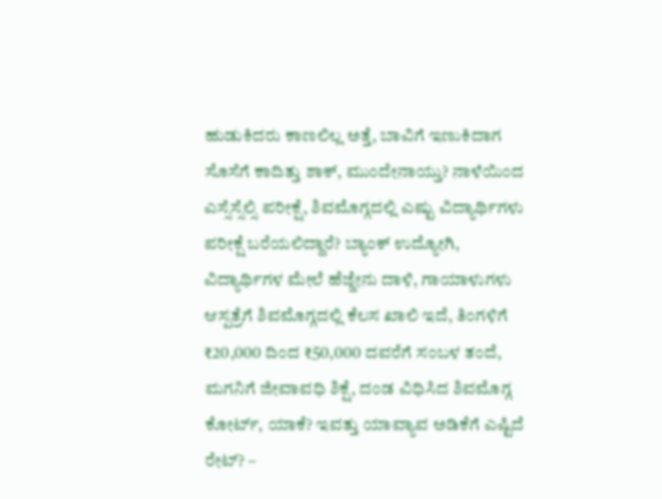ಹುಡುಕಿದರು ಕಾಣಲಿಲ್ಲ ಅತ್ತೆ, ಬಾವಿಗೆ ಇಣುಕಿದಾಗ ಸೊಸೆಗೆ ಕಾದಿತ್ತು ಶಾಕ್, ಮುಂದೇನಾಯ್ತು? ನಾಳೆಯಿಂದ ಎಸ್ಸೆಸ್ಸೆಲ್ಸಿ ಪರೀಕ್ಷೆ, ಶಿವಮೊಗ್ಗದಲ್ಲಿ ಎಷ್ಟು ವಿದ್ಯಾರ್ಥಿಗಳು ಪರೀಕ್ಷೆ ಬರೆಯಲಿದ್ದಾರೆ? ಬ್ಯಾಂಕ್ ಉದ್ಯೋಗಿ, ವಿದ್ಯಾರ್ಥಿಗಳ ಮೇಲೆ ಹೆಜ್ಜೇನು ದಾಳಿ, ಗಾಯಾಳುಗಳು ಆಸ್ಪತ್ರೆಗೆ ಶಿವಮೊಗ್ಗದಲ್ಲಿ ಕೆಲಸ ಖಾಲಿ ಇದೆ, ತಿಂಗಳಿಗೆ ₹20,000 ದಿಂದ ₹50,000 ದವರೆಗೆ ಸಂಬಳ ತಂದೆ, ಮಗನಿಗೆ ಜೀವಾವಧಿ ಶಿಕ್ಷೆ, ದಂಡ ವಿಧಿಸಿದ ಶಿವಮೊಗ್ಗ ಕೋರ್ಟ್, ಯಾಕೆ? ಇವತ್ತು ಯಾವ್ಯಾವ ಅಡಿಕೆಗೆ ಎಷ್ಟಿದೆ ರೇಟ್? –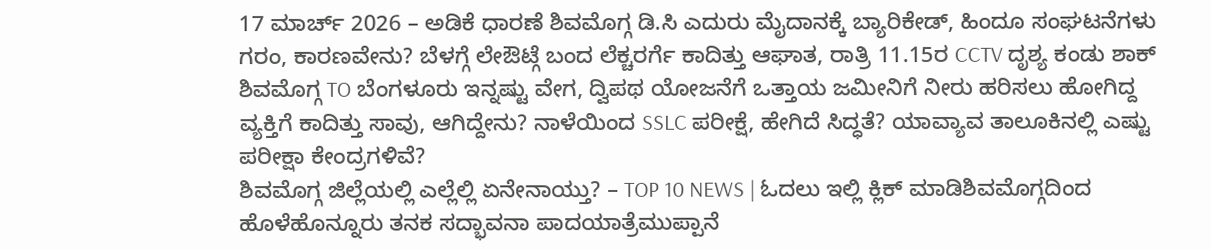17 ಮಾರ್ಚ್ 2026 – ಅಡಿಕೆ ಧಾರಣೆ ಶಿವಮೊಗ್ಗ ಡಿ.ಸಿ ಎದುರು ಮೈದಾನಕ್ಕೆ ಬ್ಯಾರಿಕೇಡ್, ಹಿಂದೂ ಸಂಘಟನೆಗಳು ಗರಂ, ಕಾರಣವೇನು? ಬೆಳಗ್ಗೆ ಲೇಔಟ್ಗೆ ಬಂದ ಲೆಕ್ಚರರ್ಗೆ ಕಾದಿತ್ತು ಆಘಾತ, ರಾತ್ರಿ 11.15ರ CCTV ದೃಶ್ಯ ಕಂಡು ಶಾಕ್ ಶಿವಮೊಗ್ಗ TO ಬೆಂಗಳೂರು ಇನ್ನಷ್ಟು ವೇಗ, ದ್ವಿಪಥ ಯೋಜನೆಗೆ ಒತ್ತಾಯ ಜಮೀನಿಗೆ ನೀರು ಹರಿಸಲು ಹೋಗಿದ್ದ ವ್ಯಕ್ತಿಗೆ ಕಾದಿತ್ತು ಸಾವು, ಆಗಿದ್ದೇನು? ನಾಳೆಯಿಂದ SSLC ಪರೀಕ್ಷೆ, ಹೇಗಿದೆ ಸಿದ್ಧತೆ? ಯಾವ್ಯಾವ ತಾಲೂಕಿನಲ್ಲಿ ಎಷ್ಟು ಪರೀಕ್ಷಾ ಕೇಂದ್ರಗಳಿವೆ?
ಶಿವಮೊಗ್ಗ ಜಿಲ್ಲೆಯಲ್ಲಿ ಎಲ್ಲೆಲ್ಲಿ ಏನೇನಾಯ್ತು? – TOP 10 NEWS | ಓದಲು ಇಲ್ಲಿ ಕ್ಲಿಕ್ ಮಾಡಿಶಿವಮೊಗ್ಗದಿಂದ ಹೊಳೆಹೊನ್ನೂರು ತನಕ ಸದ್ಭಾವನಾ ಪಾದಯಾತ್ರೆಮುಪ್ಪಾನೆ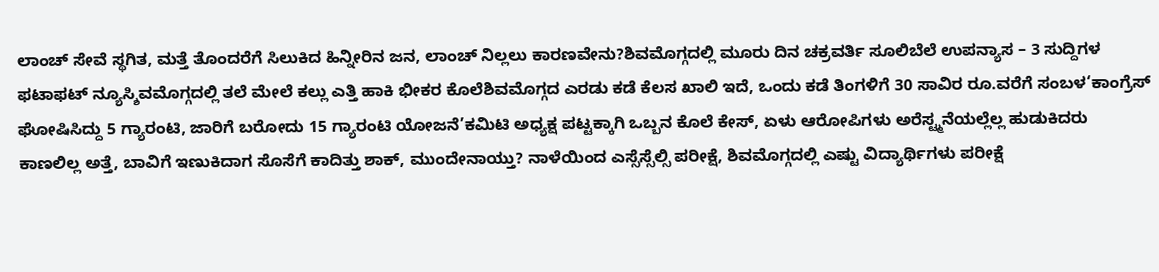ಲಾಂಚ್ ಸೇವೆ ಸ್ಥಗಿತ, ಮತ್ತೆ ತೊಂದರೆಗೆ ಸಿಲುಕಿದ ಹಿನ್ನೀರಿನ ಜನ, ಲಾಂಚ್ ನಿಲ್ಲಲು ಕಾರಣವೇನು?ಶಿವಮೊಗ್ಗದಲ್ಲಿ ಮೂರು ದಿನ ಚಕ್ರವರ್ತಿ ಸೂಲಿಬೆಲೆ ಉಪನ್ಯಾಸ – 3 ಸುದ್ದಿಗಳ ಫಟಾಫಟ್ ನ್ಯೂಸ್ಶಿವಮೊಗ್ಗದಲ್ಲಿ ತಲೆ ಮೇಲೆ ಕಲ್ಲು ಎತ್ತಿ ಹಾಕಿ ಭೀಕರ ಕೊಲೆಶಿವಮೊಗ್ಗದ ಎರಡು ಕಡೆ ಕೆಲಸ ಖಾಲಿ ಇದೆ, ಒಂದು ಕಡೆ ತಿಂಗಳಿಗೆ 30 ಸಾವಿರ ರೂ.ವರೆಗೆ ಸಂಬಳ‘ಕಾಂಗ್ರೆಸ್ ಘೋಷಿಸಿದ್ದು 5 ಗ್ಯಾರಂಟಿ, ಜಾರಿಗೆ ಬರೋದು 15 ಗ್ಯಾರಂಟಿ ಯೋಜನೆ’ಕಮಿಟಿ ಅಧ್ಯಕ್ಷ ಪಟ್ಟಕ್ಕಾಗಿ ಒಬ್ಬನ ಕೊಲೆ ಕೇಸ್, ಏಳು ಆರೋಪಿಗಳು ಅರೆಸ್ಟ್ಮನೆಯಲ್ಲೆಲ್ಲ ಹುಡುಕಿದರು ಕಾಣಲಿಲ್ಲ ಅತ್ತೆ, ಬಾವಿಗೆ ಇಣುಕಿದಾಗ ಸೊಸೆಗೆ ಕಾದಿತ್ತು ಶಾಕ್, ಮುಂದೇನಾಯ್ತು? ನಾಳೆಯಿಂದ ಎಸ್ಸೆಸ್ಸೆಲ್ಸಿ ಪರೀಕ್ಷೆ, ಶಿವಮೊಗ್ಗದಲ್ಲಿ ಎಷ್ಟು ವಿದ್ಯಾರ್ಥಿಗಳು ಪರೀಕ್ಷೆ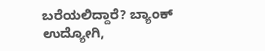ಬರೆಯಲಿದ್ದಾರೆ? ಬ್ಯಾಂಕ್ ಉದ್ಯೋಗಿ,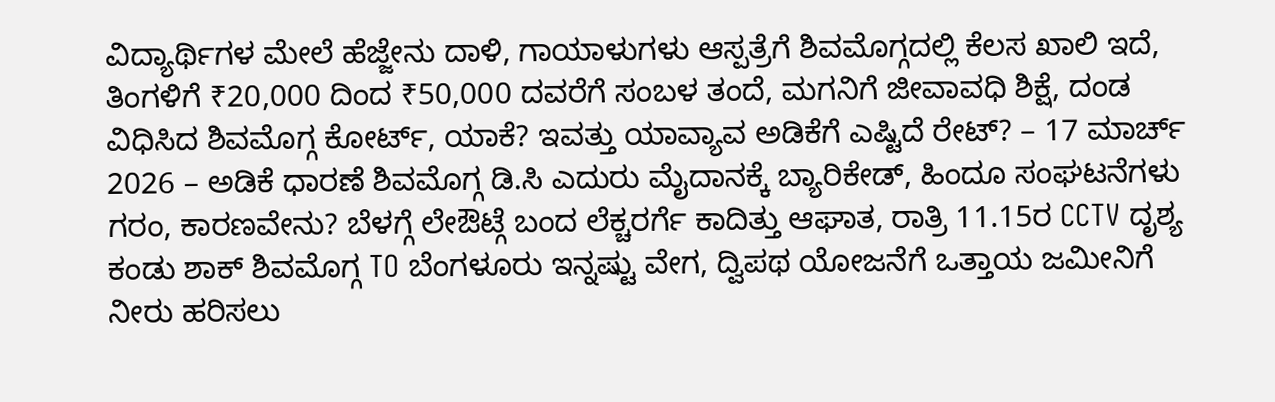ವಿದ್ಯಾರ್ಥಿಗಳ ಮೇಲೆ ಹೆಜ್ಜೇನು ದಾಳಿ, ಗಾಯಾಳುಗಳು ಆಸ್ಪತ್ರೆಗೆ ಶಿವಮೊಗ್ಗದಲ್ಲಿ ಕೆಲಸ ಖಾಲಿ ಇದೆ, ತಿಂಗಳಿಗೆ ₹20,000 ದಿಂದ ₹50,000 ದವರೆಗೆ ಸಂಬಳ ತಂದೆ, ಮಗನಿಗೆ ಜೀವಾವಧಿ ಶಿಕ್ಷೆ, ದಂಡ ವಿಧಿಸಿದ ಶಿವಮೊಗ್ಗ ಕೋರ್ಟ್, ಯಾಕೆ? ಇವತ್ತು ಯಾವ್ಯಾವ ಅಡಿಕೆಗೆ ಎಷ್ಟಿದೆ ರೇಟ್? – 17 ಮಾರ್ಚ್ 2026 – ಅಡಿಕೆ ಧಾರಣೆ ಶಿವಮೊಗ್ಗ ಡಿ.ಸಿ ಎದುರು ಮೈದಾನಕ್ಕೆ ಬ್ಯಾರಿಕೇಡ್, ಹಿಂದೂ ಸಂಘಟನೆಗಳು ಗರಂ, ಕಾರಣವೇನು? ಬೆಳಗ್ಗೆ ಲೇಔಟ್ಗೆ ಬಂದ ಲೆಕ್ಚರರ್ಗೆ ಕಾದಿತ್ತು ಆಘಾತ, ರಾತ್ರಿ 11.15ರ CCTV ದೃಶ್ಯ ಕಂಡು ಶಾಕ್ ಶಿವಮೊಗ್ಗ TO ಬೆಂಗಳೂರು ಇನ್ನಷ್ಟು ವೇಗ, ದ್ವಿಪಥ ಯೋಜನೆಗೆ ಒತ್ತಾಯ ಜಮೀನಿಗೆ ನೀರು ಹರಿಸಲು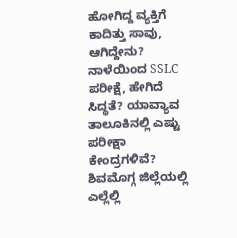ಹೋಗಿದ್ದ ವ್ಯಕ್ತಿಗೆ ಕಾದಿತ್ತು ಸಾವು, ಆಗಿದ್ದೇನು? ನಾಳೆಯಿಂದ SSLC ಪರೀಕ್ಷೆ, ಹೇಗಿದೆ ಸಿದ್ಧತೆ? ಯಾವ್ಯಾವ ತಾಲೂಕಿನಲ್ಲಿ ಎಷ್ಟು ಪರೀಕ್ಷಾ ಕೇಂದ್ರಗಳಿವೆ?
ಶಿವಮೊಗ್ಗ ಜಿಲ್ಲೆಯಲ್ಲಿ ಎಲ್ಲೆಲ್ಲಿ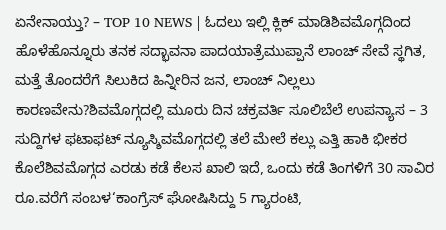ಏನೇನಾಯ್ತು? – TOP 10 NEWS | ಓದಲು ಇಲ್ಲಿ ಕ್ಲಿಕ್ ಮಾಡಿಶಿವಮೊಗ್ಗದಿಂದ ಹೊಳೆಹೊನ್ನೂರು ತನಕ ಸದ್ಭಾವನಾ ಪಾದಯಾತ್ರೆಮುಪ್ಪಾನೆ ಲಾಂಚ್ ಸೇವೆ ಸ್ಥಗಿತ, ಮತ್ತೆ ತೊಂದರೆಗೆ ಸಿಲುಕಿದ ಹಿನ್ನೀರಿನ ಜನ, ಲಾಂಚ್ ನಿಲ್ಲಲು ಕಾರಣವೇನು?ಶಿವಮೊಗ್ಗದಲ್ಲಿ ಮೂರು ದಿನ ಚಕ್ರವರ್ತಿ ಸೂಲಿಬೆಲೆ ಉಪನ್ಯಾಸ – 3 ಸುದ್ದಿಗಳ ಫಟಾಫಟ್ ನ್ಯೂಸ್ಶಿವಮೊಗ್ಗದಲ್ಲಿ ತಲೆ ಮೇಲೆ ಕಲ್ಲು ಎತ್ತಿ ಹಾಕಿ ಭೀಕರ ಕೊಲೆಶಿವಮೊಗ್ಗದ ಎರಡು ಕಡೆ ಕೆಲಸ ಖಾಲಿ ಇದೆ, ಒಂದು ಕಡೆ ತಿಂಗಳಿಗೆ 30 ಸಾವಿರ ರೂ.ವರೆಗೆ ಸಂಬಳ‘ಕಾಂಗ್ರೆಸ್ ಘೋಷಿಸಿದ್ದು 5 ಗ್ಯಾರಂಟಿ,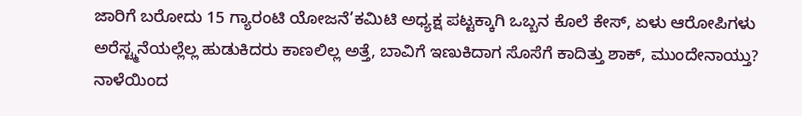ಜಾರಿಗೆ ಬರೋದು 15 ಗ್ಯಾರಂಟಿ ಯೋಜನೆ’ಕಮಿಟಿ ಅಧ್ಯಕ್ಷ ಪಟ್ಟಕ್ಕಾಗಿ ಒಬ್ಬನ ಕೊಲೆ ಕೇಸ್, ಏಳು ಆರೋಪಿಗಳು ಅರೆಸ್ಟ್ಮನೆಯಲ್ಲೆಲ್ಲ ಹುಡುಕಿದರು ಕಾಣಲಿಲ್ಲ ಅತ್ತೆ, ಬಾವಿಗೆ ಇಣುಕಿದಾಗ ಸೊಸೆಗೆ ಕಾದಿತ್ತು ಶಾಕ್, ಮುಂದೇನಾಯ್ತು? ನಾಳೆಯಿಂದ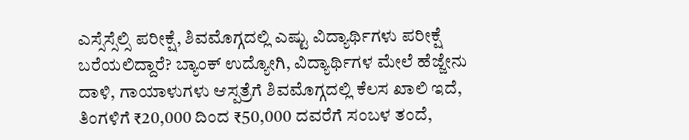ಎಸ್ಸೆಸ್ಸೆಲ್ಸಿ ಪರೀಕ್ಷೆ, ಶಿವಮೊಗ್ಗದಲ್ಲಿ ಎಷ್ಟು ವಿದ್ಯಾರ್ಥಿಗಳು ಪರೀಕ್ಷೆ ಬರೆಯಲಿದ್ದಾರೆ? ಬ್ಯಾಂಕ್ ಉದ್ಯೋಗಿ, ವಿದ್ಯಾರ್ಥಿಗಳ ಮೇಲೆ ಹೆಜ್ಜೇನು ದಾಳಿ, ಗಾಯಾಳುಗಳು ಆಸ್ಪತ್ರೆಗೆ ಶಿವಮೊಗ್ಗದಲ್ಲಿ ಕೆಲಸ ಖಾಲಿ ಇದೆ, ತಿಂಗಳಿಗೆ ₹20,000 ದಿಂದ ₹50,000 ದವರೆಗೆ ಸಂಬಳ ತಂದೆ,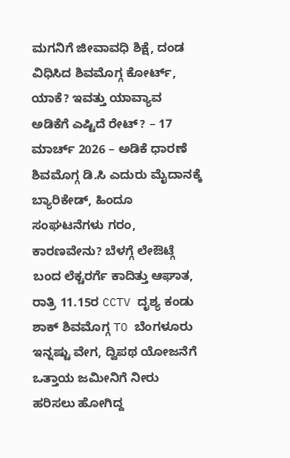ಮಗನಿಗೆ ಜೀವಾವಧಿ ಶಿಕ್ಷೆ, ದಂಡ ವಿಧಿಸಿದ ಶಿವಮೊಗ್ಗ ಕೋರ್ಟ್, ಯಾಕೆ? ಇವತ್ತು ಯಾವ್ಯಾವ ಅಡಿಕೆಗೆ ಎಷ್ಟಿದೆ ರೇಟ್? – 17 ಮಾರ್ಚ್ 2026 – ಅಡಿಕೆ ಧಾರಣೆ ಶಿವಮೊಗ್ಗ ಡಿ.ಸಿ ಎದುರು ಮೈದಾನಕ್ಕೆ ಬ್ಯಾರಿಕೇಡ್, ಹಿಂದೂ ಸಂಘಟನೆಗಳು ಗರಂ, ಕಾರಣವೇನು? ಬೆಳಗ್ಗೆ ಲೇಔಟ್ಗೆ ಬಂದ ಲೆಕ್ಚರರ್ಗೆ ಕಾದಿತ್ತು ಆಘಾತ, ರಾತ್ರಿ 11.15ರ CCTV ದೃಶ್ಯ ಕಂಡು ಶಾಕ್ ಶಿವಮೊಗ್ಗ TO ಬೆಂಗಳೂರು ಇನ್ನಷ್ಟು ವೇಗ, ದ್ವಿಪಥ ಯೋಜನೆಗೆ ಒತ್ತಾಯ ಜಮೀನಿಗೆ ನೀರು ಹರಿಸಲು ಹೋಗಿದ್ದ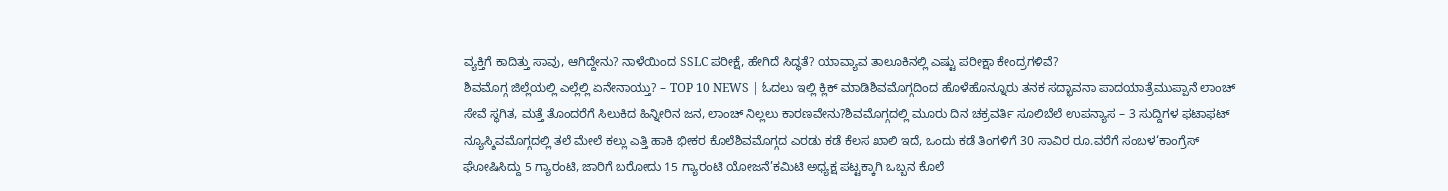ವ್ಯಕ್ತಿಗೆ ಕಾದಿತ್ತು ಸಾವು, ಆಗಿದ್ದೇನು? ನಾಳೆಯಿಂದ SSLC ಪರೀಕ್ಷೆ, ಹೇಗಿದೆ ಸಿದ್ಧತೆ? ಯಾವ್ಯಾವ ತಾಲೂಕಿನಲ್ಲಿ ಎಷ್ಟು ಪರೀಕ್ಷಾ ಕೇಂದ್ರಗಳಿವೆ?
ಶಿವಮೊಗ್ಗ ಜಿಲ್ಲೆಯಲ್ಲಿ ಎಲ್ಲೆಲ್ಲಿ ಏನೇನಾಯ್ತು? – TOP 10 NEWS | ಓದಲು ಇಲ್ಲಿ ಕ್ಲಿಕ್ ಮಾಡಿಶಿವಮೊಗ್ಗದಿಂದ ಹೊಳೆಹೊನ್ನೂರು ತನಕ ಸದ್ಭಾವನಾ ಪಾದಯಾತ್ರೆಮುಪ್ಪಾನೆ ಲಾಂಚ್ ಸೇವೆ ಸ್ಥಗಿತ, ಮತ್ತೆ ತೊಂದರೆಗೆ ಸಿಲುಕಿದ ಹಿನ್ನೀರಿನ ಜನ, ಲಾಂಚ್ ನಿಲ್ಲಲು ಕಾರಣವೇನು?ಶಿವಮೊಗ್ಗದಲ್ಲಿ ಮೂರು ದಿನ ಚಕ್ರವರ್ತಿ ಸೂಲಿಬೆಲೆ ಉಪನ್ಯಾಸ – 3 ಸುದ್ದಿಗಳ ಫಟಾಫಟ್ ನ್ಯೂಸ್ಶಿವಮೊಗ್ಗದಲ್ಲಿ ತಲೆ ಮೇಲೆ ಕಲ್ಲು ಎತ್ತಿ ಹಾಕಿ ಭೀಕರ ಕೊಲೆಶಿವಮೊಗ್ಗದ ಎರಡು ಕಡೆ ಕೆಲಸ ಖಾಲಿ ಇದೆ, ಒಂದು ಕಡೆ ತಿಂಗಳಿಗೆ 30 ಸಾವಿರ ರೂ.ವರೆಗೆ ಸಂಬಳ‘ಕಾಂಗ್ರೆಸ್ ಘೋಷಿಸಿದ್ದು 5 ಗ್ಯಾರಂಟಿ, ಜಾರಿಗೆ ಬರೋದು 15 ಗ್ಯಾರಂಟಿ ಯೋಜನೆ’ಕಮಿಟಿ ಅಧ್ಯಕ್ಷ ಪಟ್ಟಕ್ಕಾಗಿ ಒಬ್ಬನ ಕೊಲೆ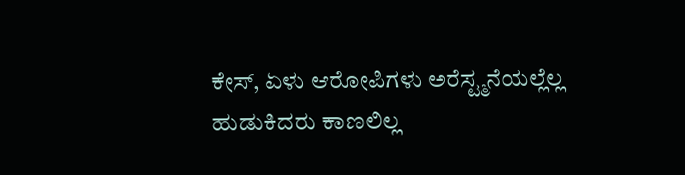ಕೇಸ್, ಏಳು ಆರೋಪಿಗಳು ಅರೆಸ್ಟ್ಮನೆಯಲ್ಲೆಲ್ಲ ಹುಡುಕಿದರು ಕಾಣಲಿಲ್ಲ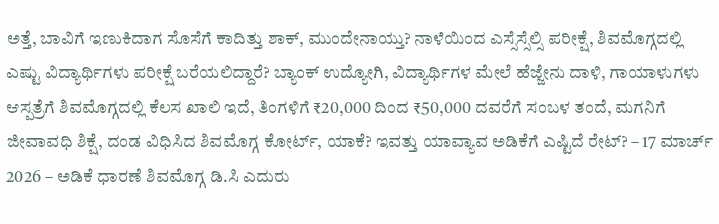ಅತ್ತೆ, ಬಾವಿಗೆ ಇಣುಕಿದಾಗ ಸೊಸೆಗೆ ಕಾದಿತ್ತು ಶಾಕ್, ಮುಂದೇನಾಯ್ತು? ನಾಳೆಯಿಂದ ಎಸ್ಸೆಸ್ಸೆಲ್ಸಿ ಪರೀಕ್ಷೆ, ಶಿವಮೊಗ್ಗದಲ್ಲಿ ಎಷ್ಟು ವಿದ್ಯಾರ್ಥಿಗಳು ಪರೀಕ್ಷೆ ಬರೆಯಲಿದ್ದಾರೆ? ಬ್ಯಾಂಕ್ ಉದ್ಯೋಗಿ, ವಿದ್ಯಾರ್ಥಿಗಳ ಮೇಲೆ ಹೆಜ್ಜೇನು ದಾಳಿ, ಗಾಯಾಳುಗಳು ಆಸ್ಪತ್ರೆಗೆ ಶಿವಮೊಗ್ಗದಲ್ಲಿ ಕೆಲಸ ಖಾಲಿ ಇದೆ, ತಿಂಗಳಿಗೆ ₹20,000 ದಿಂದ ₹50,000 ದವರೆಗೆ ಸಂಬಳ ತಂದೆ, ಮಗನಿಗೆ ಜೀವಾವಧಿ ಶಿಕ್ಷೆ, ದಂಡ ವಿಧಿಸಿದ ಶಿವಮೊಗ್ಗ ಕೋರ್ಟ್, ಯಾಕೆ? ಇವತ್ತು ಯಾವ್ಯಾವ ಅಡಿಕೆಗೆ ಎಷ್ಟಿದೆ ರೇಟ್? – 17 ಮಾರ್ಚ್ 2026 – ಅಡಿಕೆ ಧಾರಣೆ ಶಿವಮೊಗ್ಗ ಡಿ.ಸಿ ಎದುರು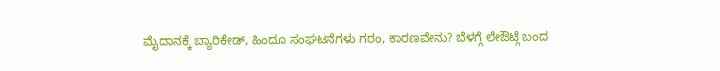ಮೈದಾನಕ್ಕೆ ಬ್ಯಾರಿಕೇಡ್, ಹಿಂದೂ ಸಂಘಟನೆಗಳು ಗರಂ, ಕಾರಣವೇನು? ಬೆಳಗ್ಗೆ ಲೇಔಟ್ಗೆ ಬಂದ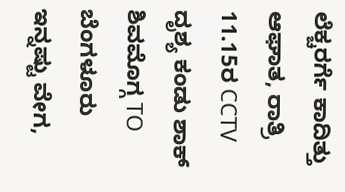ಲೆಕ್ಚರರ್ಗೆ ಕಾದಿತ್ತು ಆಘಾತ, ರಾತ್ರಿ 11.15ರ CCTV ದೃಶ್ಯ ಕಂಡು ಶಾಕ್ ಶಿವಮೊಗ್ಗ TO ಬೆಂಗಳೂರು ಇನ್ನಷ್ಟು ವೇಗ,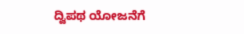ದ್ವಿಪಥ ಯೋಜನೆಗೆ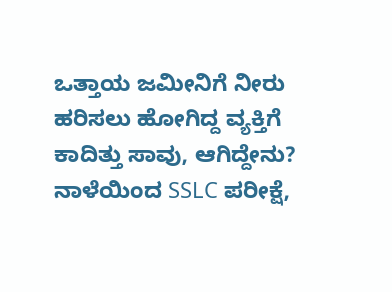ಒತ್ತಾಯ ಜಮೀನಿಗೆ ನೀರು ಹರಿಸಲು ಹೋಗಿದ್ದ ವ್ಯಕ್ತಿಗೆ ಕಾದಿತ್ತು ಸಾವು, ಆಗಿದ್ದೇನು? ನಾಳೆಯಿಂದ SSLC ಪರೀಕ್ಷೆ,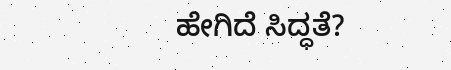ಹೇಗಿದೆ ಸಿದ್ಧತೆ?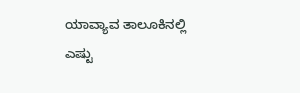ಯಾವ್ಯಾವ ತಾಲೂಕಿನಲ್ಲಿ ಎಷ್ಟು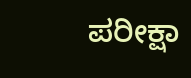ಪರೀಕ್ಷಾ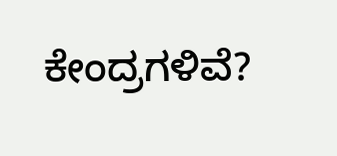ಕೇಂದ್ರಗಳಿವೆ?